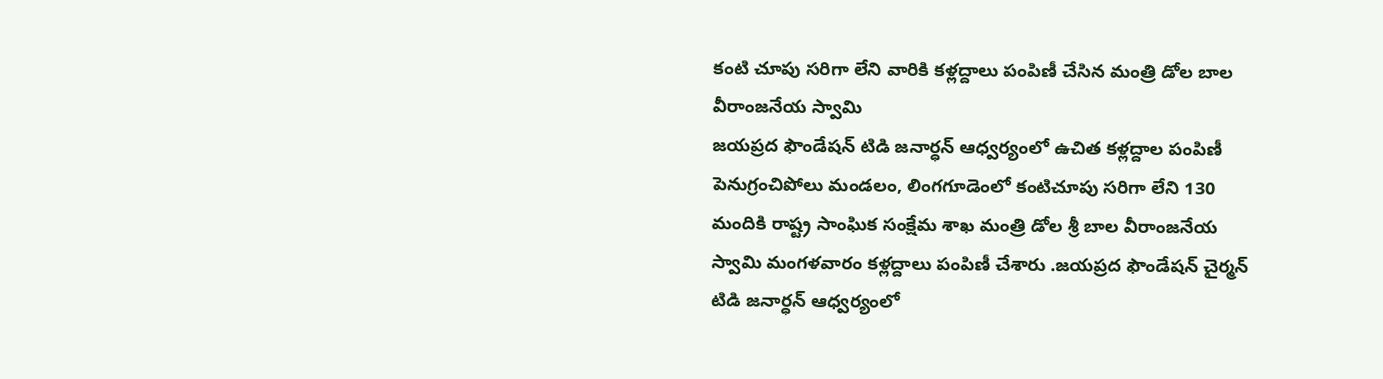కంటి చూపు సరిగా లేని వారికి కళ్లద్దాలు పంపిణీ చేసిన మంత్రి డోల బాల వీరాంజనేయ స్వామి
జయప్రద ఫౌండేషన్ టిడి జనార్ధన్ ఆధ్వర్యంలో ఉచిత కళ్లద్దాల పంపిణీ
పెనుగ్రంచిపోలు మండలం, లింగగూడెంలో కంటిచూపు సరిగా లేని 130 మందికి రాష్ట్ర సాంఘిక సంక్షేమ శాఖ మంత్రి డోల శ్రీ బాల వీరాంజనేయ స్వామి మంగళవారం కళ్లద్దాలు పంపిణీ చేశారు .జయప్రద ఫౌండేషన్ చైర్మన్ టిడి జనార్ధన్ ఆధ్వర్యంలో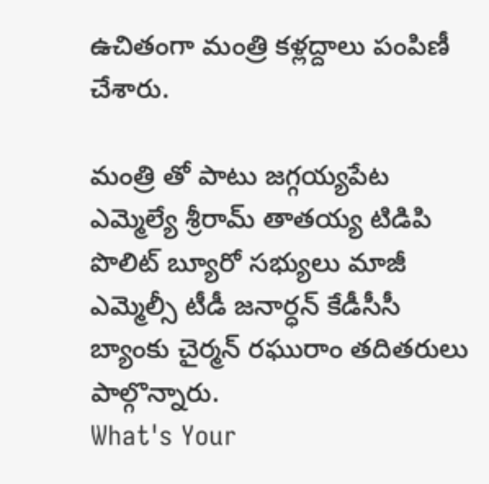ఉచితంగా మంత్రి కళ్లద్దాలు పంపిణీ చేశారు.

మంత్రి తో పాటు జగ్గయ్యపేట ఎమ్మెల్యే శ్రీరామ్ తాతయ్య టిడిపి పొలిట్ బ్యూరో సభ్యులు మాజీ ఎమ్మెల్సీ టీడీ జనార్ధన్ కేడీసీసీ బ్యాంకు చైర్మన్ రఘురాం తదితరులు పాల్గొన్నారు.
What's Your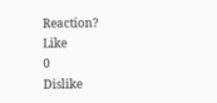Reaction?
Like
0
Dislike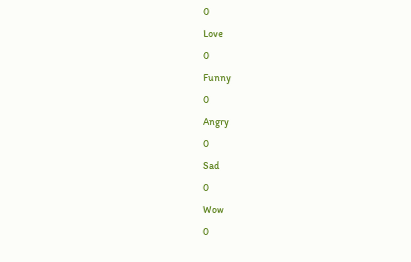0
Love
0
Funny
0
Angry
0
Sad
0
Wow
0